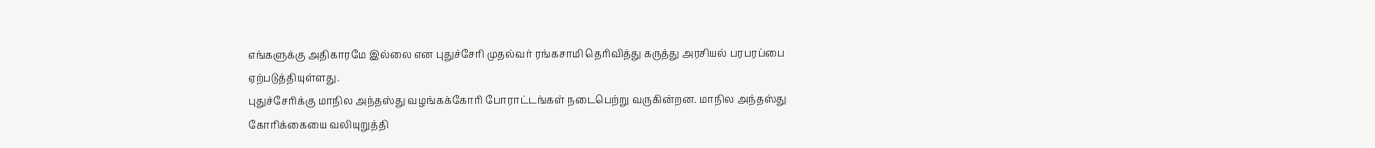எங்களுக்கு அதிகாரமே இல்லை என புதுச்சேரி முதல்வர் ரங்கசாமி தெரிவித்து கருத்து அரசியல் பரபரப்பை ஏற்படுத்தியுள்ளது.
புதுச்சேரிக்கு மாநில அந்தஸ்து வழங்கக்கோரி போராட்டங்கள் நடைபெற்று வருகின்றன. மாநில அந்தஸ்து கோரிக்கையை வலியுறுத்தி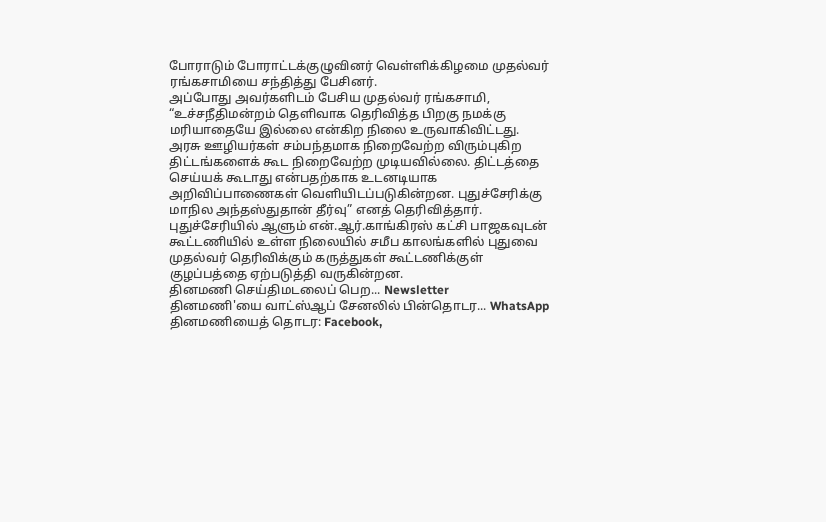போராடும் போராட்டக்குழுவினர் வெள்ளிக்கிழமை முதல்வர் ரங்கசாமியை சந்தித்து பேசினர்.
அப்போது அவர்களிடம் பேசிய முதல்வர் ரங்கசாமி, “உச்சநீதிமன்றம் தெளிவாக தெரிவித்த பிறகு நமக்கு மரியாதையே இல்லை என்கிற நிலை உருவாகிவிட்டது. அரசு ஊழியர்கள் சம்பந்தமாக நிறைவேற்ற விரும்புகிற திட்டங்களைக் கூட நிறைவேற்ற முடியவில்லை. திட்டத்தை செய்யக் கூடாது என்பதற்காக உடனடியாக அறிவிப்பாணைகள் வெளியிடப்படுகின்றன. புதுச்சேரிக்கு மாநில அந்தஸ்துதான் தீர்வு” எனத் தெரிவித்தார்.
புதுச்சேரியில் ஆளும் என்.ஆர்.காங்கிரஸ் கட்சி பாஜகவுடன் கூட்டணியில் உள்ள நிலையில் சமீப காலங்களில் புதுவை முதல்வர் தெரிவிக்கும் கருத்துகள் கூட்டணிக்குள் குழப்பத்தை ஏற்படுத்தி வருகின்றன.
தினமணி செய்திமடலைப் பெற... Newsletter
தினமணி'யை வாட்ஸ்ஆப் சேனலில் பின்தொடர... WhatsApp
தினமணியைத் தொடர: Facebook,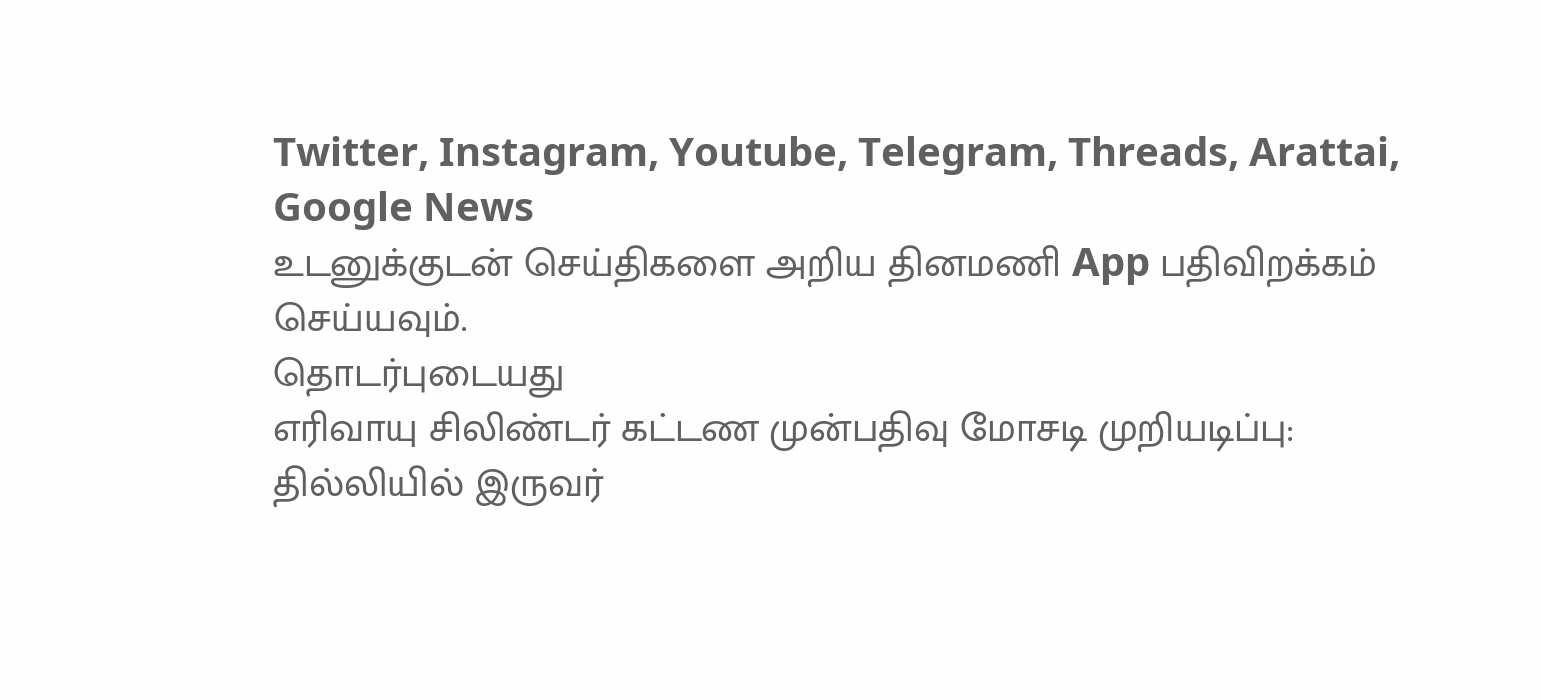Twitter, Instagram, Youtube, Telegram, Threads, Arattai, Google News
உடனுக்குடன் செய்திகளை அறிய தினமணி App பதிவிறக்கம் செய்யவும்.
தொடர்புடையது
எரிவாயு சிலிண்டர் கட்டண முன்பதிவு மோசடி முறியடிப்பு: தில்லியில் இருவர்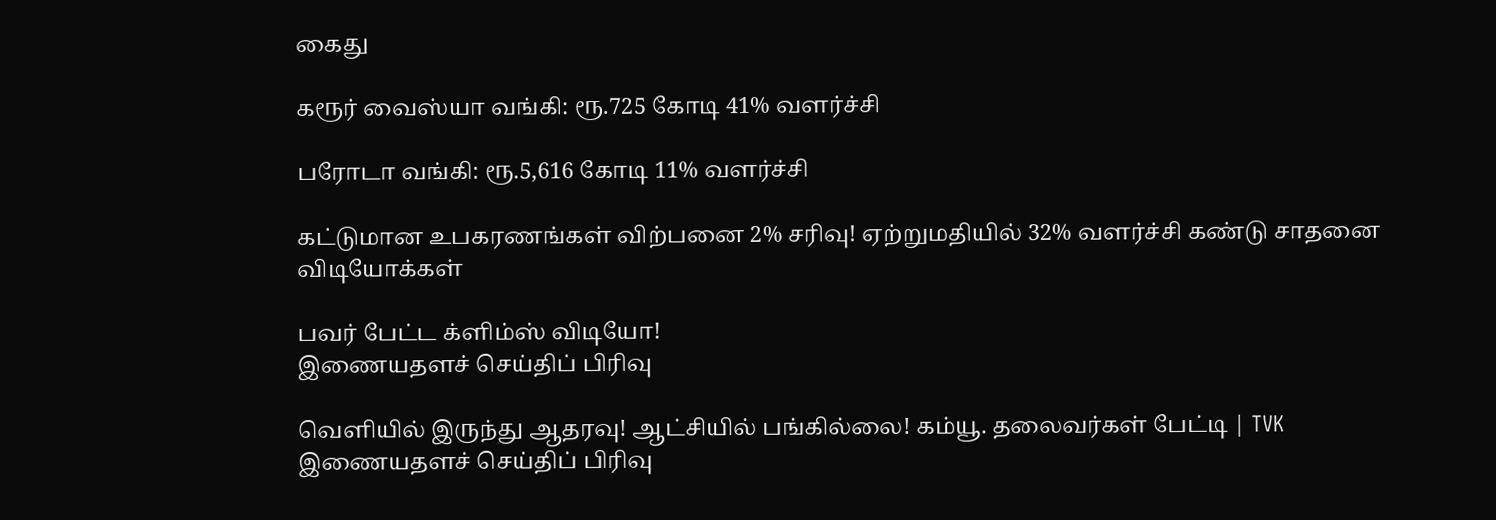கைது

கரூர் வைஸ்யா வங்கி: ரூ.725 கோடி 41% வளர்ச்சி

பரோடா வங்கி: ரூ.5,616 கோடி 11% வளர்ச்சி

கட்டுமான உபகரணங்கள் விற்பனை 2% சரிவு! ஏற்றுமதியில் 32% வளர்ச்சி கண்டு சாதனை
விடியோக்கள்

பவர் பேட்ட க்ளிம்ஸ் விடியோ!
இணையதளச் செய்திப் பிரிவு

வெளியில் இருந்து ஆதரவு! ஆட்சியில் பங்கில்லை! கம்யூ. தலைவர்கள் பேட்டி | TVK
இணையதளச் செய்திப் பிரிவு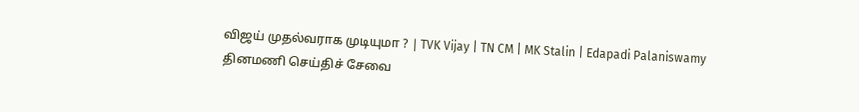விஜய் முதல்வராக முடியுமா ? | TVK Vijay | TN CM | MK Stalin | Edapadi Palaniswamy
தினமணி செய்திச் சேவை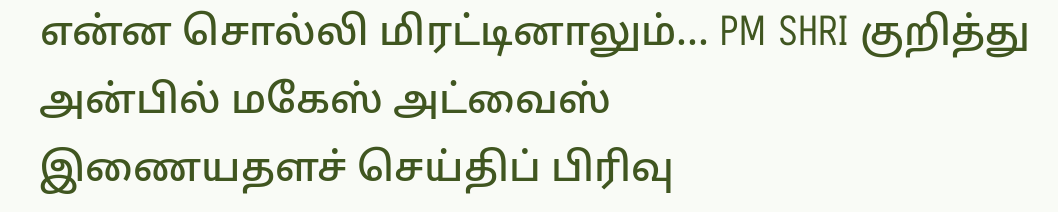என்ன சொல்லி மிரட்டினாலும்... PM SHRI குறித்து அன்பில் மகேஸ் அட்வைஸ்
இணையதளச் செய்திப் பிரிவு